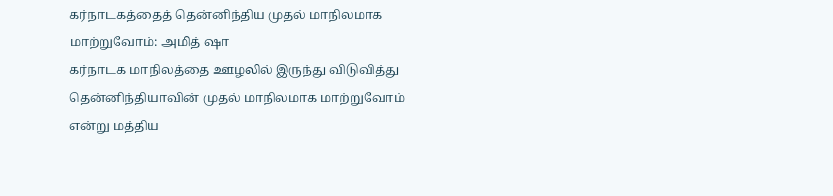கர்நாடகத்தைத் தென்னிந்திய முதல் மாநிலமாக மாற்றுவோம்: அமித் ஷா
கர்நாடக மாநிலத்தை ஊழலில் இருந்து விடுவித்து தென்னிந்தியாவின் முதல் மாநிலமாக மாற்றுவோம் என்று மத்திய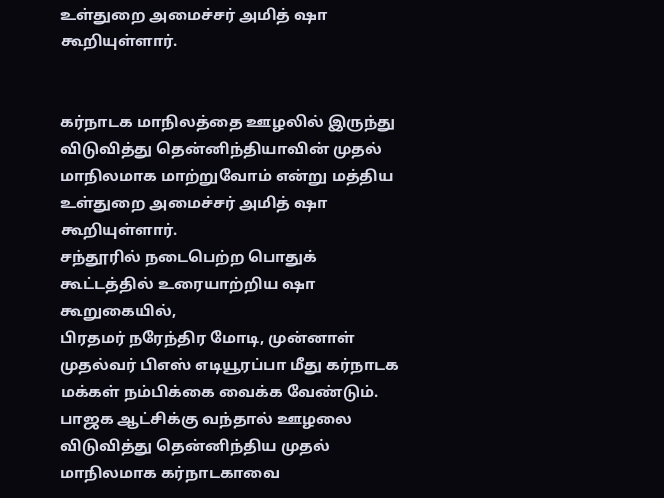உள்துறை அமைச்சர் அமித் ஷா கூறியுள்ளார்.


கர்நாடக மாநிலத்தை ஊழலில் இருந்து விடுவித்து தென்னிந்தியாவின் முதல் மாநிலமாக மாற்றுவோம் என்று மத்திய உள்துறை அமைச்சர் அமித் ஷா கூறியுள்ளார்.
சந்தூரில் நடைபெற்ற பொதுக் கூட்டத்தில் உரையாற்றிய ஷா கூறுகையில்,
பிரதமர் நரேந்திர மோடி, முன்னாள் முதல்வர் பிஎஸ் எடியூரப்பா மீது கர்நாடக மக்கள் நம்பிக்கை வைக்க வேண்டும். பாஜக ஆட்சிக்கு வந்தால் ஊழலை விடுவித்து தென்னிந்திய முதல் மாநிலமாக கர்நாடகாவை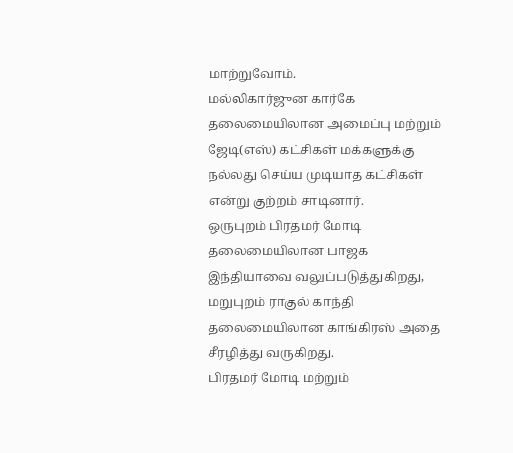மாற்றுவோம்.
மல்லிகார்ஜுன கார்கே தலைமையிலான அமைப்பு மற்றும் ஜேடி(எஸ்) கட்சிகள் மக்களுக்கு நல்லது செய்ய முடியாத கட்சிகள் என்று குற்றம் சாடினார்.
ஒருபுறம் பிரதமர் மோடி தலைமையிலான பாஜக இந்தியாவை வலுப்படுத்துகிறது, மறுபுறம் ராகுல் காந்தி தலைமையிலான காங்கிரஸ் அதை சீரழித்து வருகிறது.
பிரதமர் மோடி மற்றும்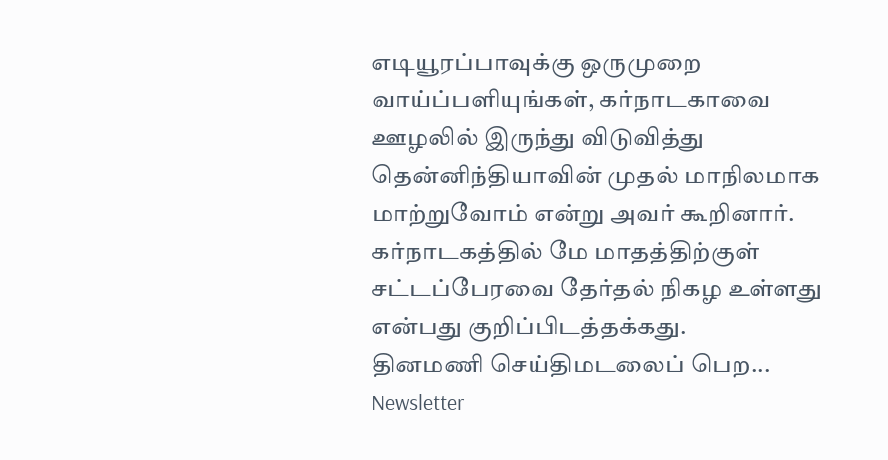எடியூரப்பாவுக்கு ஒருமுறை வாய்ப்பளியுங்கள், கர்நாடகாவை ஊழலில் இருந்து விடுவித்து தென்னிந்தியாவின் முதல் மாநிலமாக மாற்றுவோம் என்று அவர் கூறினார்.
கர்நாடகத்தில் மே மாதத்திற்குள் சட்டப்பேரவை தேர்தல் நிகழ உள்ளது என்பது குறிப்பிடத்தக்கது.
தினமணி செய்திமடலைப் பெற... Newsletter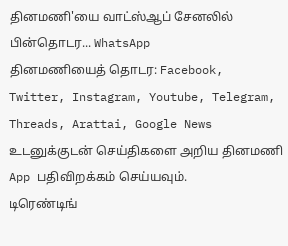தினமணி'யை வாட்ஸ்ஆப் சேனலில் பின்தொடர... WhatsApp
தினமணியைத் தொடர: Facebook, Twitter, Instagram, Youtube, Telegram, Threads, Arattai, Google News
உடனுக்குடன் செய்திகளை அறிய தினமணி App பதிவிறக்கம் செய்யவும்.
டிரெண்டிங்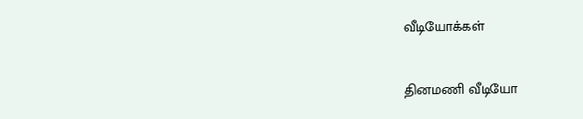வீடியோக்கள்

தினமணி வீடியோ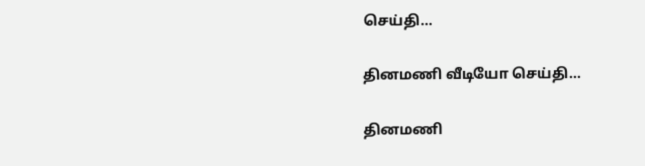செய்தி...

தினமணி வீடியோ செய்தி...

தினமணி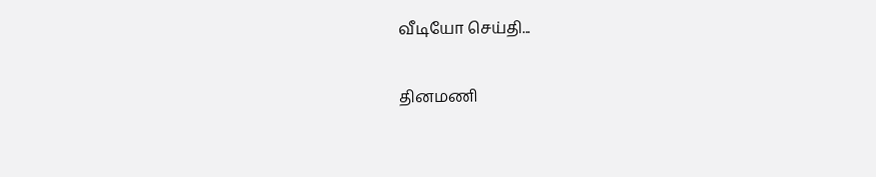வீடியோ செய்தி...

தினமணி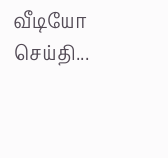வீடியோ செய்தி...